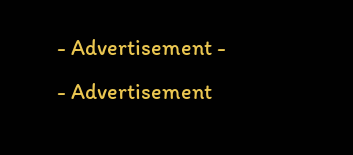- Advertisement -
- Advertisement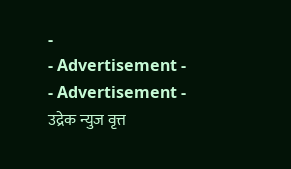-
- Advertisement -
- Advertisement -
उद्रेक न्युज वृत्त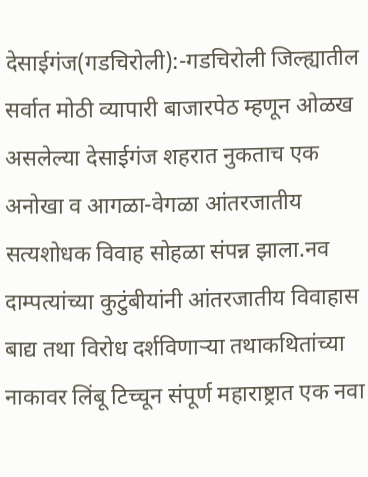देसाईगंज(गडचिरोली):-गडचिरोली जिल्ह्यातील सर्वात मोठी व्यापारी बाजारपेठ म्हणून ओळख असलेल्या देसाईगंज शहरात नुकताच एक अनोखा व आगळा-वेगळा आंतरजातीय सत्यशोधक विवाह सोहळा संपन्न झाला.नव दाम्पत्यांच्या कुटुंबीयांनी आंतरजातीय विवाहास बाद्य तथा विरोध दर्शविणाऱ्या तथाकथितांच्या नाकावर लिंबू टिच्चून संपूर्ण महाराष्ट्रात एक नवा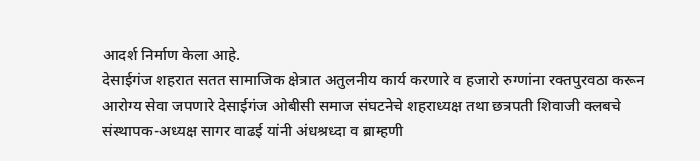आदर्श निर्माण केला आहे.
देसाईगंज शहरात सतत सामाजिक क्षेत्रात अतुलनीय कार्य करणारे व हजारो रुग्णांना रक्तपुरवठा करून आरोग्य सेवा जपणारे देसाईगंज ओबीसी समाज संघटनेचे शहराध्यक्ष तथा छत्रपती शिवाजी क्लबचे संस्थापक-अध्यक्ष सागर वाढई यांनी अंधश्रध्दा व ब्राम्हणी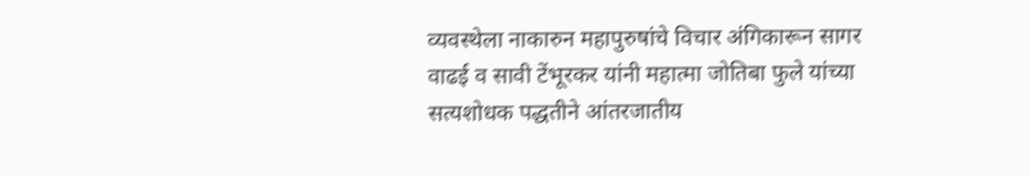व्यवस्थेला नाकारुन महापुरुषांचे विचार अंगिकारून सागर वाढई व सावी टेंभूरकर यांनी महात्मा जोतिबा फुले यांच्या सत्यशोधक पद्धतीने आंतरजातीय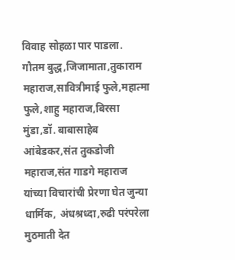विवाह सोहळा पार पाडला.
गौतम बुद्ध,जिजामाता,तुकाराम महाराज,सावित्रीमाई फुले,महात्मा फुले,शाहु महाराज,बिरसा मुंडा,डॉ. बाबासाहेब आंबेडकर,संत तुकडोजी महाराज,संत गाडगे महाराज यांच्या विचारांची प्रेरणा घेत जुन्या धार्मिक, अंधश्रध्दा,रुढी परंपरेला मुठमाती देत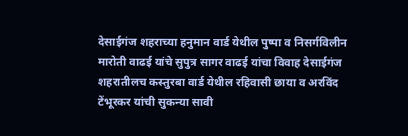देसाईगंज शहराच्या हनुमान वार्ड येथील पुष्पा व निसर्गविलीन मारोती वाढई यांचे सुपुत्र सागर वाढई यांचा विवाह देसाईगंज शहरातीलच कस्तुरबा वार्ड येथील रहिवासी छाया व अरविंद टेंभूरकर यांची सुकन्या सावी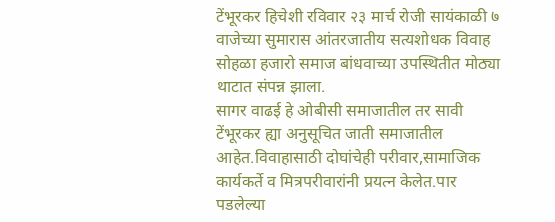टेंभूरकर हिचेशी रविवार २३ मार्च रोजी सायंकाळी ७ वाजेच्या सुमारास आंतरजातीय सत्यशोधक विवाह सोहळा हजारो समाज बांधवाच्या उपस्थितीत मोठ्या थाटात संपन्न झाला.
सागर वाढई हे ओबीसी समाजातील तर सावी टेंभूरकर ह्या अनुसूचित जाती समाजातील आहेत.विवाहासाठी दोघांचेही परीवार,सामाजिक कार्यकर्ते व मित्रपरीवारांनी प्रयत्न केलेत.पार पडलेल्या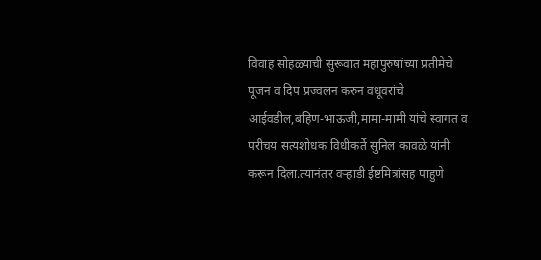विवाह सोहळ्याची सुरूवात महापुरुषांच्या प्रतीमेचे पूजन व दिप प्रज्वलन करुन वधूवरांचे आईवडील,बहिण-भाऊजी,मामा-मामी यांचे स्वागत व परीचय सत्यशोधक विधीकर्ते सुनिल कावळे यांनी करून दिला.त्यानंतर वऱ्हाडी ईष्टमित्रांसह पाहुणे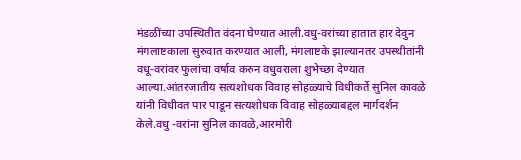मंडळींच्या उपस्थितीत वंदना घेण्यात आली.वधु-वरांच्या हातात हार देवुन मंगलाष्टकाला सुरुवात करण्यात आली, मंगलाष्टके झाल्यानतर उपस्थीतांनी वधू-वरांवर फुलांचा वर्षाव करुन वधुवराला शुभेच्छा देण्यात आल्या.आंतरजातीय सत्यशोधक विवाह सोहळ्याचे विधीकर्ते सुनिल कावळे यांनी विधीवत पार पाडून सत्यशोधक विवाह सोहळ्याबद्दल मार्गदर्शन केले.वधु -वरांना सुनिल कावळे,आरमोरी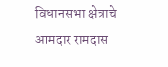विधानसभा क्षेत्राचे आमदार रामदास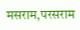मसराम,परसराम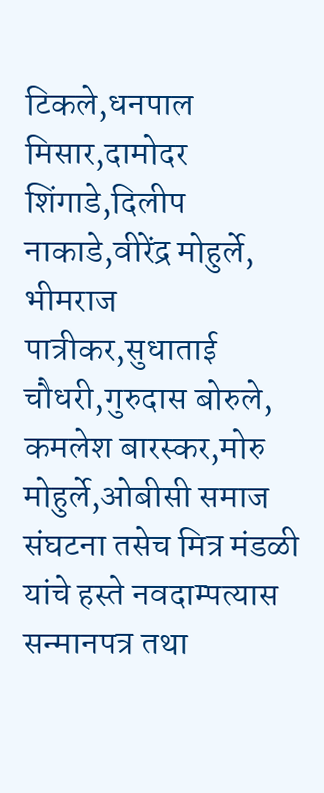टिकले,धनपाल मिसार,दामोदर शिंगाडे,दिलीप नाकाडे,वीरेंद्र मोहुर्ले, भीमराज पात्रीकर,सुधाताई चौधरी,गुरुदास बोरुले, कमलेश बारस्कर,मोरु मोहुर्ले,ओबीसी समाज संघटना तसेच मित्र मंडळी यांचे हस्ते नवदाम्पत्यास सन्मानपत्र तथा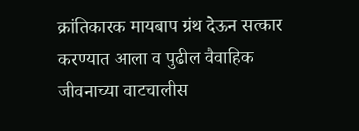क्रांतिकारक मायबाप ग्रंथ देऊन सत्कार करण्यात आला व पुढील वैवाहिक जीवनाच्या वाटचालीस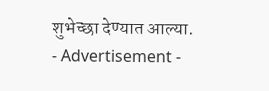शुभेच्छा देण्यात आल्या.
- Advertisement -